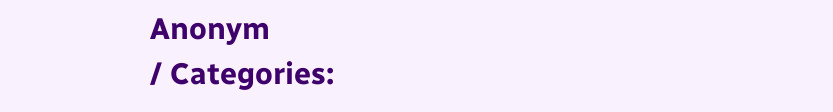Anonym
/ Categories: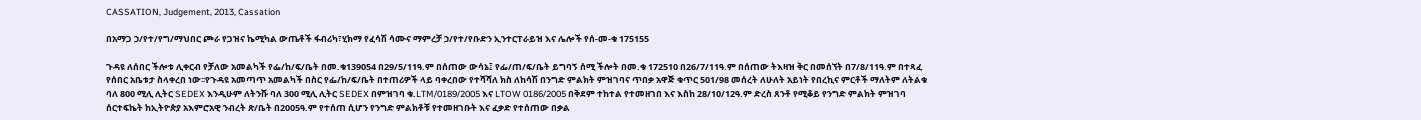CASSATION, Judgement, 2013, Cassation

በአማጋ ኃ/የተ/የግ/ማህበር ጮራ የጋዝና ኬሚካል ውጤቶች ፋብሪካ፣ሂክማ የፈሳሽ ሳሙና ማምረቻ ኃ/የተ/የቡድን ኢንተርፐራይዝ እና ሌሎች የሰ-መ-ቁ 175155

ጉዳዩ ለሰበር ችሎቱ ሊቀርብ የቻለው አመልካች የፌ/ከ/ፍ/ቤት በመ.ቁ139054 በ29/5/11ዓ.ም በሰጠው ውሳኔ፤ የፌ/ጠ/ፍ/ቤት ይግባኝ ሰሚ ችሎት በመ.ቁ 172510 በ26/7/11ዓ.ም በሰጠው ትእዛዝ ቅር በመሰኘት በ7/8/11ዓ.ም በተጻፈ የሰበር አቤቱታ ስላቀረበ ነው፡፡የጉዳዩ አመጣጥ አመልካች በስር የፌ/ከ/ፍ/ቤት በተጠሪዎች ላይ ባቀረበው የተሻሻለ ክስ ለከሳሽ በንግድ ምልክት ምዝገባና ጥበቃ አዋጅ ቁጥር 501/98 መሰረት ለሁለት አይነት የበረኪና ምርቶች ማለትም ለትልቁ ባለ 800 ሚሊ ሊትር SEDEX እንዲሁም ለትንሹ ባለ 300 ሚሊ ሊትር SEDEX በምዝገባ ቁ.LTM/0189/2005 እና LTOW 0186/2005 በቅደም ተከተል የተመዘገበ እና እስከ 28/10/12ዓ.ም ድረስ ጸንቶ የሚቆይ የንግድ ምልክት ምዝገባ ሰርተፍኬት ከኢትዮጵያ አእምሮአዊ ንብረት ጽ/ቤት በ2005ዓ.ም የተሰጠ ሲሆን የንግድ ምልክቶቹ የተመዘገቡት እና ፈቃድ የተሰጠው በቃል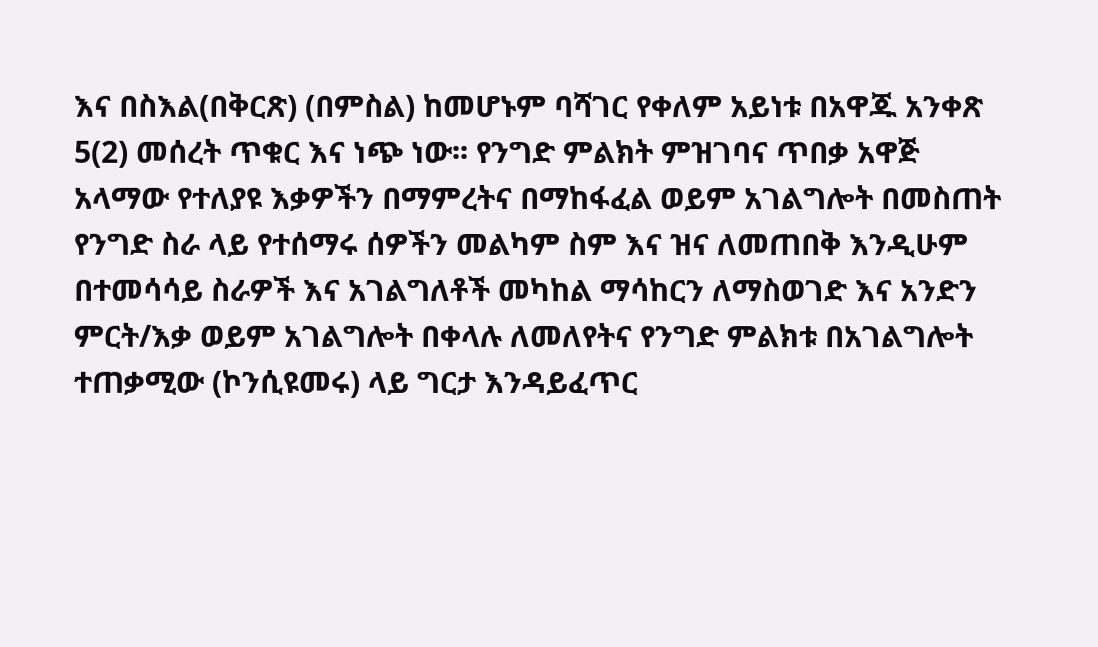እና በስእል(በቅርጽ) (በምስል) ከመሆኑም ባሻገር የቀለም አይነቱ በአዋጁ አንቀጽ 5(2) መሰረት ጥቁር እና ነጭ ነው፡፡ የንግድ ምልክት ምዝገባና ጥበቃ አዋጅ አላማው የተለያዩ እቃዎችን በማምረትና በማከፋፈል ወይም አገልግሎት በመስጠት የንግድ ስራ ላይ የተሰማሩ ሰዎችን መልካም ስም እና ዝና ለመጠበቅ እንዲሁም በተመሳሳይ ስራዎች እና አገልግለቶች መካከል ማሳከርን ለማስወገድ እና አንድን ምርት/እቃ ወይም አገልግሎት በቀላሉ ለመለየትና የንግድ ምልክቱ በአገልግሎት ተጠቃሚው (ኮንሲዩመሩ) ላይ ግርታ እንዳይፈጥር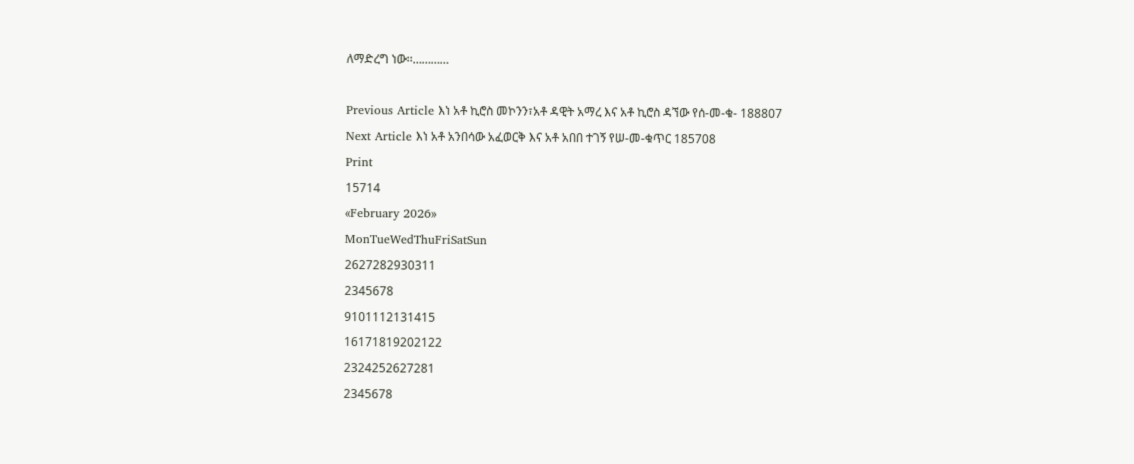ለማድረግ ነው፡፡…………

Previous Article እነ አቶ ኪሮስ መኮንን፣አቶ ዳዊት አማረ እና አቶ ኪሮስ ዳኘው የሰ-መ-ቁ- 188807
Next Article እነ አቶ አንበሳው አፈወርቅ እና አቶ አበበ ተገኝ የሠ-መ-ቁጥር 185708
Print
15714
«February 2026»
MonTueWedThuFriSatSun
2627282930311
2345678
9101112131415
16171819202122
2324252627281
2345678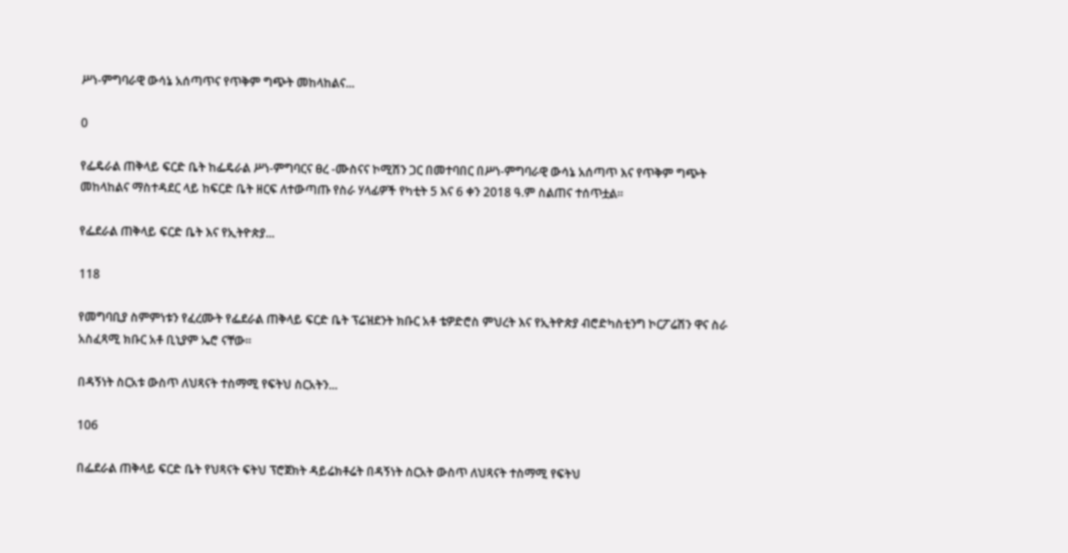ሥነ-ምግባራዊ ውሳኔ አሰጣጥና የጥቅም ግጭት መከላከልና...

0

የፌዴራል ጠቅላይ ፍርድ ቤት ከፌዴራል ሥነ-ምግባርና ፀረ -ሙስናና ኮሚሽን ጋር በመተባበር በሥነ-ምግባራዊ ውሳኔ አሰጣጥ እና የጥቅም ግጭት መከላከልና ማስተዳደር ላይ ከፍርድ ቤት ዘርፍ ለተውጣጡ የስራ ሃላፊዎች የካቲት 5 እና 6 ቀን 2018 ዓ.ም ስልጠና ተሰጥቷል፡፡

የፌደራል ጠቅላይ ፍርድ ቤት እና የኢትዮጵያ...

118

የመግባቢያ ስምምነቱን የፈረሙት የፌደራል ጠቅላይ ፍርድ ቤት ፕሬዝደንት ክቡር አቶ ቴዎድሮስ ምህረት እና የኢትዮጵያ ብሮድካስቲንግ ኮርፖሬሽን ዋና ስራ አስፈጻሚ ክቡር አቶ ቢኒያም ኤሮ ናቸው፡፡

በዳኝነት ስርአቱ ውስጥ ለህጻናት ተስማሚ የፍትህ ስርአትን...

106

በፌደራል ጠቅላይ ፍርድ ቤት የህጻናት ፍትህ ፕሮጀክት ዳይሬክቶሬት በዳኝነት ስርአት ውስጥ ለህጻናት ተስማሚ የፍትህ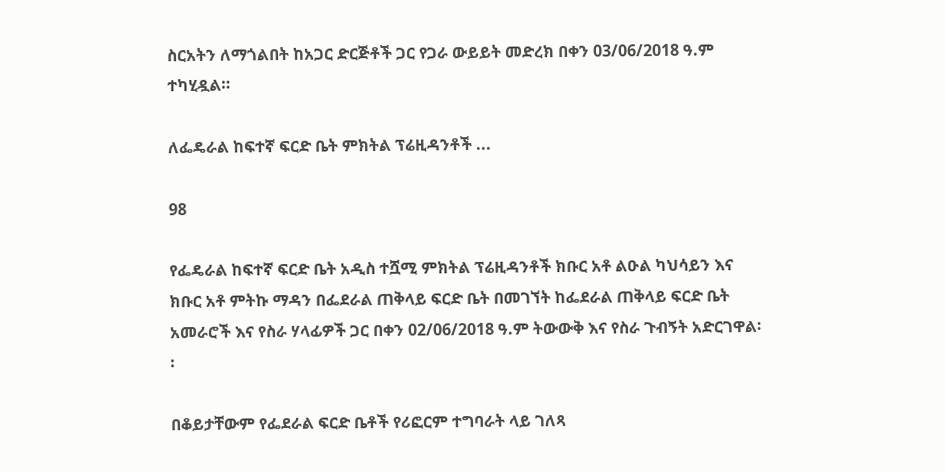ስርአትን ለማጎልበት ከአጋር ድርጅቶች ጋር የጋራ ውይይት መድረክ በቀን 03/06/2018 ዓ.ም ተካሂዷል።

ለፌዴራል ከፍተኛ ፍርድ ቤት ምክትል ፕሬዚዳንቶች ...

98

የፌዴራል ከፍተኛ ፍርድ ቤት አዲስ ተሿሚ ምክትል ፕሬዚዳንቶች ክቡር አቶ ልዑል ካህሳይን እና ክቡር አቶ ምትኩ ማዳን በፌደራል ጠቅላይ ፍርድ ቤት በመገኘት ከፌደራል ጠቅላይ ፍርድ ቤት አመራሮች እና የስራ ሃላፊዎች ጋር በቀን 02/06/2018 ዓ.ም ትውውቅ እና የስራ ጉብኝት አድርገዋል፡፡

በቆይታቸውም የፌደራል ፍርድ ቤቶች የሪፎርም ተግባራት ላይ ገለጻ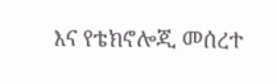እና የቴክኖሎጂ መሰረተ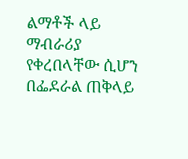ልማቶች ላይ ማብራሪያ የቀረበላቸው ሲሆን በፌደራል ጠቅላይ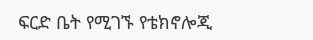ፍርድ ቤት የሚገኙ የቴክኖሎጂ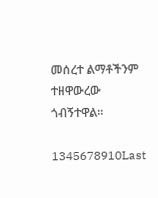መሰረተ ልማቶችንም ተዘዋውረው ጎብኝተዋል፡፡

1345678910Last